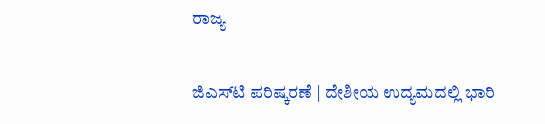ರಾಜ್ಯ

ಜಿಎಸ್‌ಟಿ ಪರಿಷ್ಕರಣೆ | ದೇಶೀಯ ಉದ್ಯಮದಲ್ಲಿ ಭಾರಿ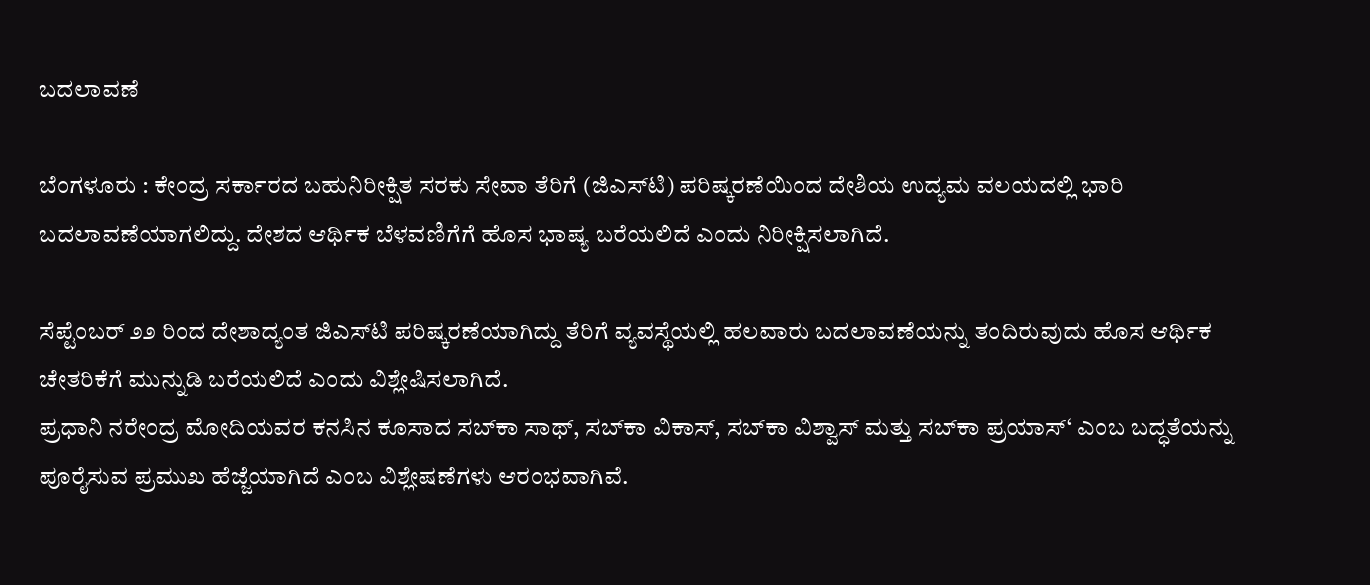ಬದಲಾವಣೆ

ಬೆಂಗಳೂರು : ಕೇಂದ್ರ ಸರ್ಕಾರದ ಬಹುನಿರೀಕ್ಷಿತ ಸರಕು ಸೇವಾ ತೆರಿಗೆ (ಜಿಎಸ್‌ಟಿ) ಪರಿಷ್ಕರಣೆಯಿಂದ ದೇಶಿಯ ಉದ್ಯಮ ವಲಯದಲ್ಲಿ ಭಾರಿ ಬದಲಾವಣೆಯಾಗಲಿದ್ದು. ದೇಶದ ಆರ್ಥಿಕ ಬೆಳವಣಿಗೆಗೆ ಹೊಸ ಭಾಷ್ಯ ಬರೆಯಲಿದೆ ಎಂದು ನಿರೀಕ್ಷಿಸಲಾಗಿದೆ.

ಸೆಪ್ಟೆಂಬರ್ ೨೨ ರಿಂದ ದೇಶಾದ್ಯಂತ ಜಿಎಸ್‌ಟಿ ಪರಿಷ್ಕರಣೆಯಾಗಿದ್ದು ತೆರಿಗೆ ವ್ಯವಸ್ಥೆಯಲ್ಲಿ ಹಲವಾರು ಬದಲಾವಣೆಯನ್ನು ತಂದಿರುವುದು ಹೊಸ ಆರ್ಥಿಕ ಚೇತರಿಕೆಗೆ ಮುನ್ನುಡಿ ಬರೆಯಲಿದೆ ಎಂದು ವಿಶ್ಲೇಷಿಸಲಾಗಿದೆ.
ಪ್ರಧಾನಿ ನರೇಂದ್ರ ಮೋದಿಯವರ ಕನಸಿನ ಕೂಸಾದ ಸಬ್‌ಕಾ ಸಾಥ್, ಸಬ್‌ಕಾ ವಿಕಾಸ್, ಸಬ್‌ಕಾ ವಿಶ್ವಾಸ್ ಮತ್ತು ಸಬ್‌ಕಾ ಪ್ರಯಾಸ್‘ ಎಂಬ ಬದ್ಧತೆಯನ್ನು ಪೂರೈಸುವ ಪ್ರಮುಖ ಹೆಜ್ಜೆಯಾಗಿದೆ ಎಂಬ ವಿಶ್ಲೇಷಣೆಗಳು ಆರಂಭವಾಗಿವೆ.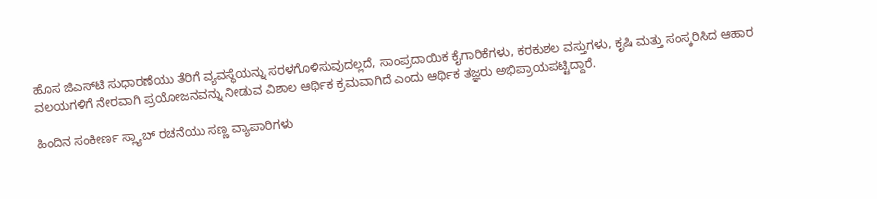ಹೊಸ ಜಿಎಸ್‌ಟಿ ಸುಧಾರಣೆಯು ತೆರಿಗೆ ವ್ಯವಸ್ಥೆಯನ್ನು ಸರಳಗೊಳಿಸುವುದಲ್ಲದೆ, ಸಾಂಪ್ರದಾಯಿಕ ಕೈಗಾರಿಕೆಗಳು, ಕರಕುಶಲ ವಸ್ತುಗಳು, ಕೃಷಿ ಮತ್ತು ಸಂಸ್ಕರಿಸಿದ ಆಹಾರ ವಲಯಗಳಿಗೆ ನೇರವಾಗಿ ಪ್ರಯೋಜನವನ್ನು ನೀಡುವ ವಿಶಾಲ ಆರ್ಥಿಕ ಕ್ರಮವಾಗಿದೆ ಎಂದು ಆರ್ಥಿಕ ತಜ್ಞರು ಅಭಿಪ್ರಾಯಪಟ್ಟಿದ್ದಾರೆ.

ಹಿಂದಿನ ಸಂಕೀರ್ಣ ಸ್ಲ್ಯಾಬ್ ರಚನೆಯು ಸಣ್ಣ ವ್ಯಾಪಾರಿಗಳು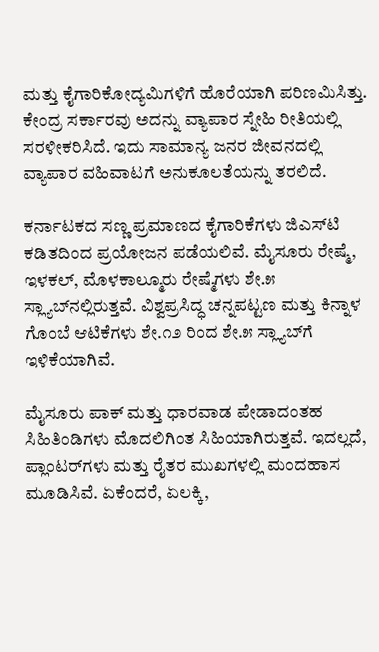ಮತ್ತು ಕೈಗಾರಿಕೋದ್ಯಮಿಗಳಿಗೆ ಹೊರೆಯಾಗಿ ಪರಿಣಮಿಸಿತ್ತು. ಕೇಂದ್ರ ಸರ್ಕಾರವು ಅದನ್ನು ವ್ಯಾಪಾರ ಸ್ನೇಹಿ ರೀತಿಯಲ್ಲಿ ಸರಳೀಕರಿಸಿದೆ. ಇದು ಸಾಮಾನ್ಯ ಜನರ ಜೀವನದಲ್ಲಿ ವ್ಯಾಪಾರ ವಹಿವಾಟಗೆ ಅನುಕೂಲತೆಯನ್ನು ತರಲಿದೆ.

ಕರ್ನಾಟಕದ ಸಣ್ಣ ಪ್ರಮಾಣದ ಕೈಗಾರಿಕೆಗಳು ಜಿಎಸ್‌ಟಿ ಕಡಿತದಿಂದ ಪ್ರಯೋಜನ ಪಡೆಯಲಿವೆ. ಮೈಸೂರು ರೇಷ್ಮೆ, ಇಳಕಲ್, ಮೊಳಕಾಲ್ಮೂರು ರೇಷ್ಮೆಗಳು ಶೇ.೫ ಸ್ಲ್ಯಾಬ್‌ನಲ್ಲಿರುತ್ತವೆ. ವಿಶ್ವಪ್ರಸಿದ್ಧ ಚನ್ನಪಟ್ಟಣ ಮತ್ತು ಕಿನ್ನಾಳ ಗೊಂಬೆ ಆಟಿಕೆಗಳು ಶೇ.೧೨ ರಿಂದ ಶೇ.೫ ಸ್ಲ್ಯಾಬ್‌ಗೆ ಇಳಿಕೆಯಾಗಿವೆ.

ಮೈಸೂರು ಪಾಕ್ ಮತ್ತು ಧಾರವಾಡ ಪೇಡಾದಂತಹ ಸಿಹಿತಿಂಡಿಗಳು ಮೊದಲಿಗಿಂತ ಸಿಹಿಯಾಗಿರುತ್ತವೆ. ಇದಲ್ಲದೆ, ಪ್ಲಾಂಟರ್‌ಗಳು ಮತ್ತು ರೈತರ ಮುಖಗಳಲ್ಲಿ ಮಂದಹಾಸ ಮೂಡಿಸಿವೆ. ಏಕೆಂದರೆ, ಏಲಕ್ಕಿ,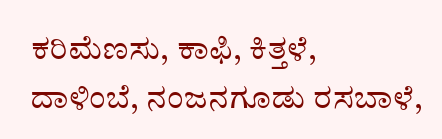ಕರಿಮೆಣಸು, ಕಾಫಿ, ಕಿತ್ತಳೆ, ದಾಳಿಂಬೆ, ನಂಜನಗೂಡು ರಸಬಾಳೆ,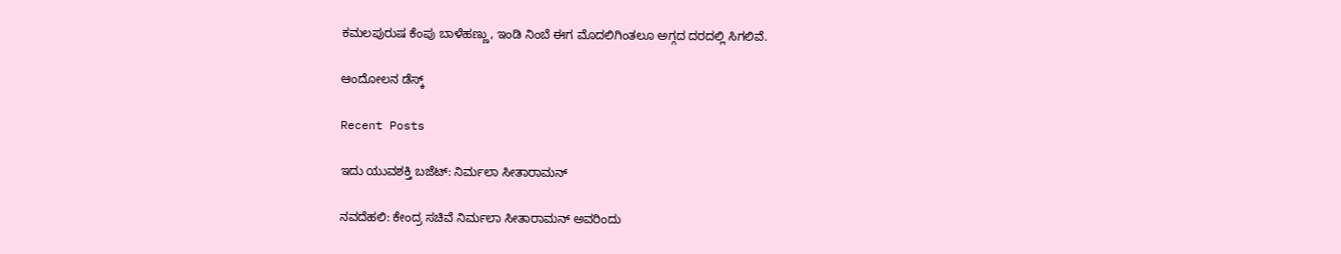ಕಮಲಪುರುಷ ಕೆಂಪು ಬಾಳೆಹಣ್ಣು, ಇಂಡಿ ನಿಂಬೆ ಈಗ ಮೊದಲಿಗಿಂತಲೂ ಅಗ್ಗದ ದರದಲ್ಲಿ ಸಿಗಲಿವೆ.

ಆಂದೋಲನ ಡೆಸ್ಕ್

Recent Posts

ಇದು ಯುವಶಕ್ತಿ ಬಜೆಟ್‌: ನಿರ್ಮಲಾ ಸೀತಾರಾಮನ್‌

ನವದೆಹಲಿ: ಕೇಂದ್ರ ಸಚಿವೆ ನಿರ್ಮಲಾ ಸೀತಾರಾಮನ್‌ ಅವರಿಂದು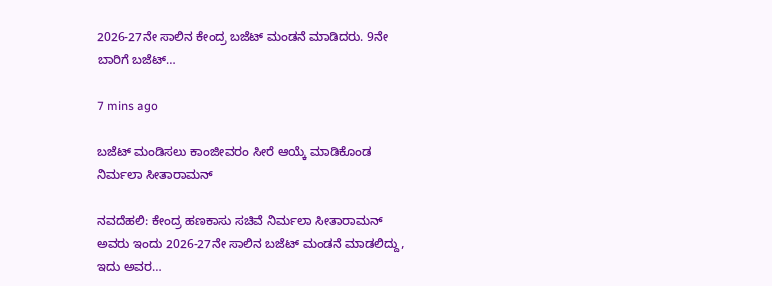2026-27ನೇ ಸಾಲಿನ ಕೇಂದ್ರ ಬಜೆಟ್‌ ಮಂಡನೆ ಮಾಡಿದರು. 9ನೇ ಬಾರಿಗೆ ಬಜೆಟ್‌…

7 mins ago

ಬಜೆಟ್‌ ಮಂಡಿಸಲು ಕಾಂಜೀವರಂ ಸೀರೆ ಆಯ್ಕೆ ಮಾಡಿಕೊಂಡ ನಿರ್ಮಲಾ ಸೀತಾರಾಮನ್‌

ನವದೆಹಲಿ: ಕೇಂದ್ರ ಹಣಕಾಸು ಸಚಿವೆ ನಿರ್ಮಲಾ ಸೀತಾರಾಮನ್‌ ಅವರು ಇಂದು 2026-27ನೇ ಸಾಲಿನ ಬಜೆಟ್‌ ಮಂಡನೆ ಮಾಡಲಿದ್ದು, ಇದು ಅವರ…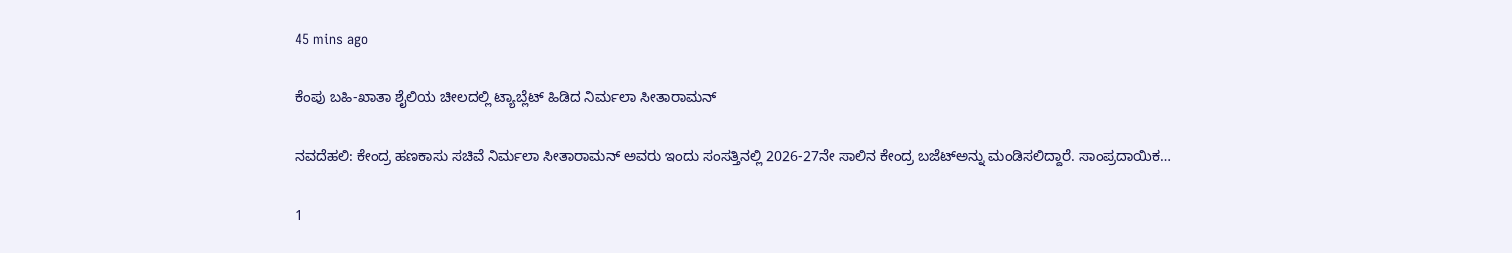45 mins ago

ಕೆಂಪು ಬಹಿ-ಖಾತಾ ಶೈಲಿಯ ಚೀಲದಲ್ಲಿ ಟ್ಯಾಬ್ಲೆಟ್‌ ಹಿಡಿದ ನಿರ್ಮಲಾ ಸೀತಾರಾಮನ್‌

ನವದೆಹಲಿ: ಕೇಂದ್ರ ಹಣಕಾಸು ಸಚಿವೆ ನಿರ್ಮಲಾ ಸೀತಾರಾಮನ್‌ ಅವರು ಇಂದು ಸಂಸತ್ತಿನಲ್ಲಿ 2026-27ನೇ ಸಾಲಿನ ಕೇಂದ್ರ ಬಜೆಟ್‌ಅನ್ನು ಮಂಡಿಸಲಿದ್ದಾರೆ. ಸಾಂಪ್ರದಾಯಿಕ…

1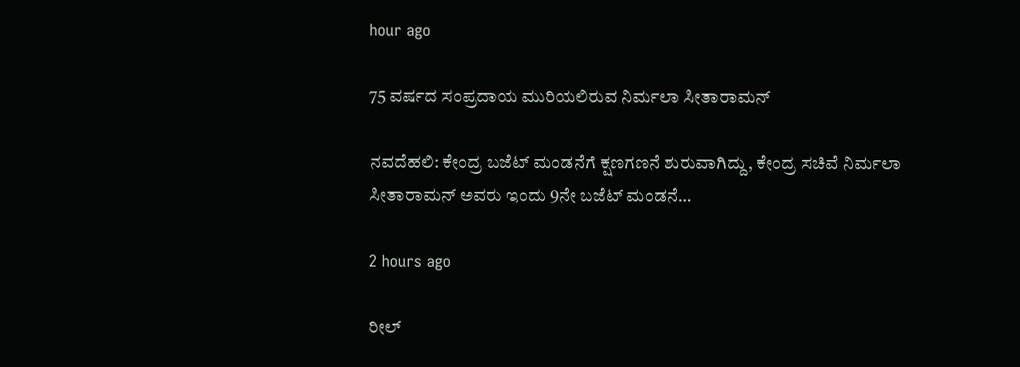hour ago

75 ವರ್ಷದ ಸಂಪ್ರದಾಯ ಮುರಿಯಲಿರುವ ನಿರ್ಮಲಾ ಸೀತಾರಾಮನ್‌

ನವದೆಹಲಿ: ಕೇಂದ್ರ ಬಜೆಟ್‌ ಮಂಡನೆಗೆ ಕ್ಷಣಗಣನೆ ಶುರುವಾಗಿದ್ದು, ಕೇಂದ್ರ ಸಚಿವೆ ನಿರ್ಮಲಾ ಸೀತಾರಾಮನ್‌ ಅವರು ಇಂದು 9ನೇ ಬಜೆಟ್‌ ಮಂಡನೆ…

2 hours ago

ರೀಲ್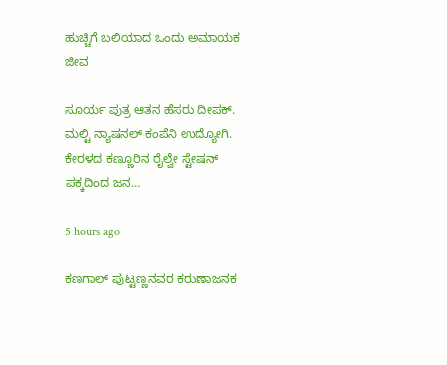ಹುಚ್ಚಿಗೆ ಬಲಿಯಾದ ಒಂದು ಅಮಾಯಕ ಜೀವ

ಸೂರ್ಯ ಪುತ್ರ ಆತನ ಹೆಸರು ದೀಪಕ್. ಮಲ್ಟಿ ನ್ಯಾಷನಲ್ ಕಂಪೆನಿ ಉದ್ಯೋಗಿ. ಕೇರಳದ ಕಣ್ಣೂರಿನ ರೈಲ್ವೇ ಸ್ಟೇಷನ್ ಪಕ್ಕದಿಂದ ಜನ…

5 hours ago

ಕಣಗಾಲ್ ಪುಟ್ಟಣ್ಣನವರ ಕರುಣಾಜನಕ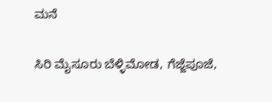ಮನೆ

ಸಿರಿ ಮೈಸೂರು ಬೆಳ್ಳಿಮೋಡ, ಗೆಜ್ಜೆಪೂಜೆ,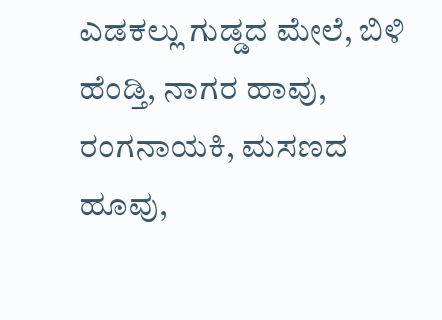ಎಡಕಲ್ಲು ಗುಡ್ಡದ ಮೇಲೆ, ಬಿಳಿ ಹೆಂಡ್ತಿ, ನಾಗರ ಹಾವು, ರಂಗನಾಯಕಿ, ಮಸಣದ ಹೂವು,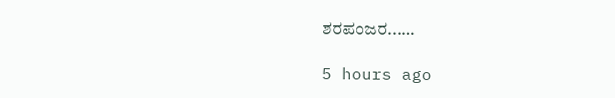ಶರಪಂಜರ...…

5 hours ago